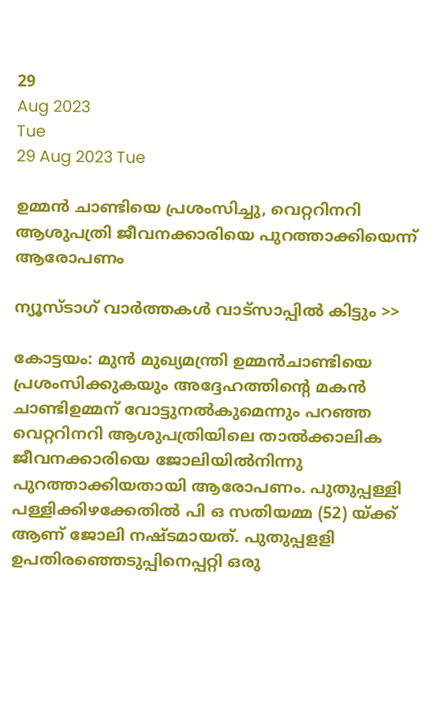29
Aug 2023
Tue
29 Aug 2023 Tue

ഉമ്മന്‍ ചാണ്ടിയെ പ്രശംസിച്ചു, വെറ്ററിനറി ആശുപത്രി ജീവനക്കാരിയെ പുറത്താക്കിയെന്ന് ആരോപണം

ന്യൂസ്ടാഗ് വാര്‍ത്തകള്‍ വാട്‌സാപ്പില്‍ കിട്ടും >>

കോട്ടയം: മുന്‍ മുഖ്യമന്ത്രി ഉമ്മന്‍ചാണ്ടിയെ പ്രശംസിക്കുകയും അദ്ദേഹത്തിന്റെ മകന്‍ ചാണ്ടിഉമ്മന് വോട്ടുനല്‍കുമെന്നും പറഞ്ഞ വെറ്ററിനറി ആശുപത്രിയിലെ താല്‍ക്കാലിക ജീവനക്കാരിയെ ജോലിയില്‍നിന്നു പുറത്താക്കിയതായി ആരോപണം. പുതുപ്പള്ളി പള്ളിക്കിഴക്കേതില്‍ പി ഒ സതിയമ്മ (52) യ്ക്ക് ആണ് ജോലി നഷ്ടമായത്. പുതുപ്പളളി ഉപതിരഞ്ഞെടുപ്പിനെപ്പറ്റി ഒരു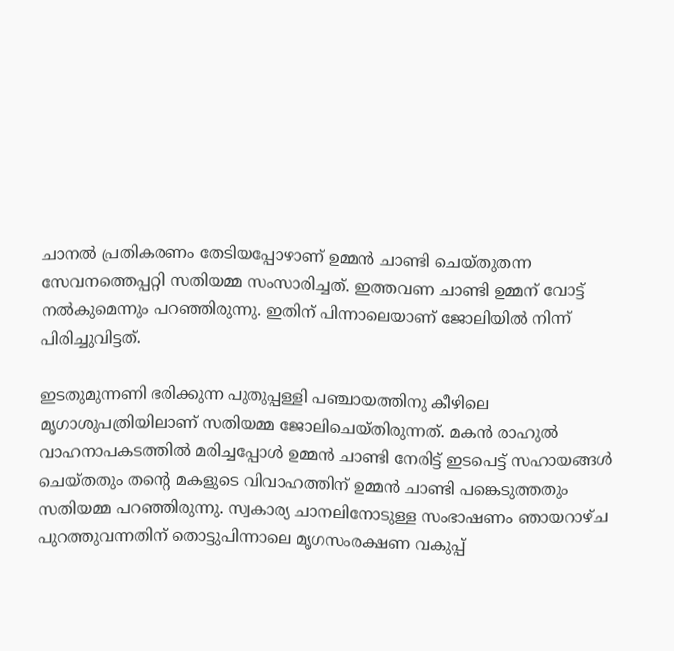ചാനല്‍ പ്രതികരണം തേടിയപ്പോഴാണ് ഉമ്മന്‍ ചാണ്ടി ചെയ്തുതന്ന സേവനത്തെപ്പറ്റി സതിയമ്മ സംസാരിച്ചത്. ഇത്തവണ ചാണ്ടി ഉമ്മന് വോട്ട് നല്‍കുമെന്നും പറഞ്ഞിരുന്നു. ഇതിന് പിന്നാലെയാണ് ജോലിയില്‍ നിന്ന് പിരിച്ചുവിട്ടത്.

ഇടതുമുന്നണി ഭരിക്കുന്ന പുതുപ്പള്ളി പഞ്ചായത്തിനു കീഴിലെ മൃഗാശുപത്രിയിലാണ് സതിയമ്മ ജോലിചെയ്തിരുന്നത്. മകന്‍ രാഹുല്‍ വാഹനാപകടത്തില്‍ മരിച്ചപ്പോള്‍ ഉമ്മന്‍ ചാണ്ടി നേരിട്ട് ഇടപെട്ട് സഹായങ്ങള്‍ ചെയ്തതും തന്റെ മകളുടെ വിവാഹത്തിന് ഉമ്മന്‍ ചാണ്ടി പങ്കെടുത്തതും സതിയമ്മ പറഞ്ഞിരുന്നു. സ്വകാര്യ ചാനലിനോടുള്ള സംഭാഷണം ഞായറാഴ്ച പുറത്തുവന്നതിന് തൊട്ടുപിന്നാലെ മൃഗസംരക്ഷണ വകുപ്പ്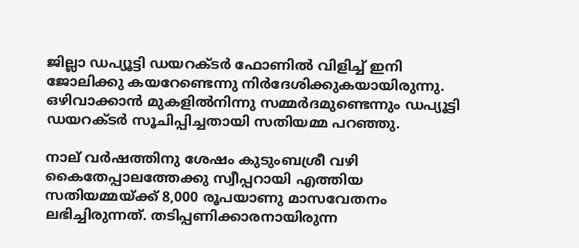ജില്ലാ ഡപ്യൂട്ടി ഡയറക്ടര്‍ ഫോണില്‍ വിളിച്ച് ഇനി ജോലിക്കു കയറേണ്ടെന്നു നിര്‍ദേശിക്കുകയായിരുന്നു. ഒഴിവാക്കാന്‍ മുകളില്‍നിന്നു സമ്മര്‍ദമുണ്ടെന്നും ഡപ്യൂട്ടി ഡയറക്ടര്‍ സൂചിപ്പിച്ചതായി സതിയമ്മ പറഞ്ഞു.

നാല് വര്‍ഷത്തിനു ശേഷം കുടുംബശ്രീ വഴി കൈതേപ്പാലത്തേക്കു സ്വീപ്പറായി എത്തിയ സതിയമ്മയ്ക്ക് 8,000 രൂപയാണു മാസവേതനം ലഭിച്ചിരുന്നത്. തടിപ്പണിക്കാരനായിരുന്ന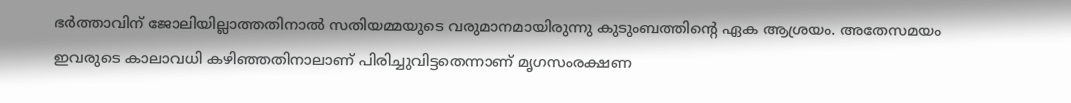ഭര്‍ത്താവിന് ജോലിയില്ലാത്തതിനാല്‍ സതിയമ്മയുടെ വരുമാനമായിരുന്നു കുടുംബത്തിന്റെ ഏക ആശ്രയം. അതേസമയം ഇവരുടെ കാലാവധി കഴിഞ്ഞതിനാലാണ് പിരിച്ചുവിട്ടതെന്നാണ് മൃഗസംരക്ഷണ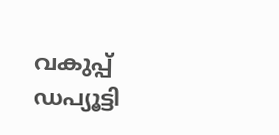വകുപ്പ് ഡപ്യൂട്ടി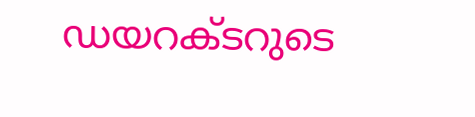ഡയറക്ടറുടെ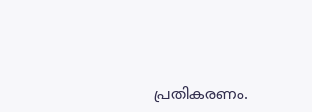പ്രതികരണം.